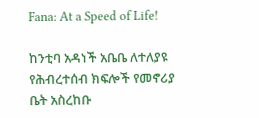Fana: At a Speed of Life!

ከንቲባ አዳነች አቤቤ ለተለያዩ የሕብረተሰብ ክፍሎች የመኖሪያ ቤት አስረከቡ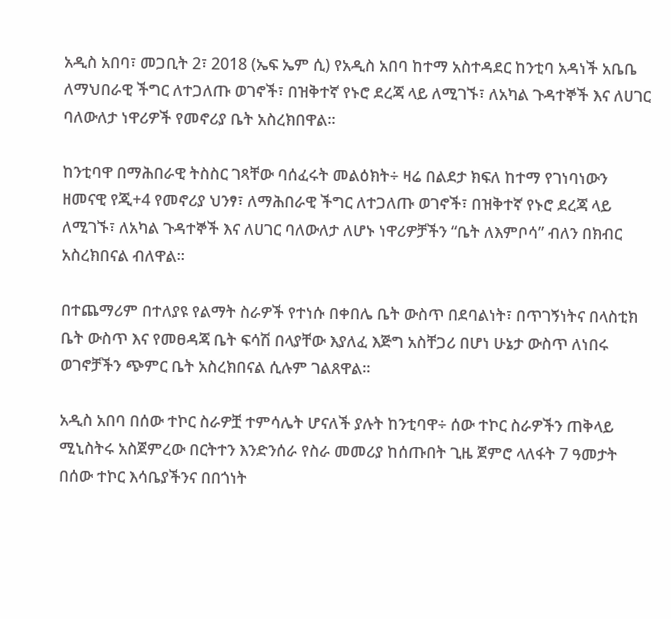አዲስ አበባ፣ መጋቢት 2፣ 2018 (ኤፍ ኤም ሲ) የአዲስ አበባ ከተማ አስተዳደር ከንቲባ አዳነች አቤቤ ለማህበራዊ ችግር ለተጋለጡ ወገኖች፣ በዝቅተኛ የኑሮ ደረጃ ላይ ለሚገኙ፣ ለአካል ጉዳተኞች እና ለሀገር ባለውለታ ነዋሪዎች የመኖሪያ ቤት አስረክበዋል።

ከንቲባዋ በማሕበራዊ ትስስር ገጻቸው ባሰፈሩት መልዕክት÷ ዛሬ በልደታ ክፍለ ከተማ የገነባነውን ዘመናዊ የጂ+4 የመኖሪያ ህንፃ፣ ለማሕበራዊ ችግር ለተጋለጡ ወገኖች፣ በዝቅተኛ የኑሮ ደረጃ ላይ ለሚገኙ፣ ለአካል ጉዳተኞች እና ለሀገር ባለውለታ ለሆኑ ነዋሪዎቻችን “ቤት ለእምቦሳ” ብለን በክብር አስረክበናል ብለዋል።

በተጨማሪም በተለያዩ የልማት ስራዎች የተነሱ በቀበሌ ቤት ውስጥ በደባልነት፣ በጥገኝነትና በላስቲክ ቤት ውስጥ እና የመፀዳጃ ቤት ፍሳሽ በላያቸው እያለፈ እጅግ አስቸጋሪ በሆነ ሁኔታ ውስጥ ለነበሩ ወገኖቻችን ጭምር ቤት አስረክበናል ሲሉም ገልጸዋል።

አዲስ አበባ በሰው ተኮር ስራዎቿ ተምሳሌት ሆናለች ያሉት ከንቲባዋ÷ ሰው ተኮር ስራዎችን ጠቅላይ ሚኒስትሩ አስጀምረው በርትተን እንድንሰራ የስራ መመሪያ ከሰጡበት ጊዜ ጀምሮ ላለፋት 7 ዓመታት በሰው ተኮር እሳቤያችንና በበጎነት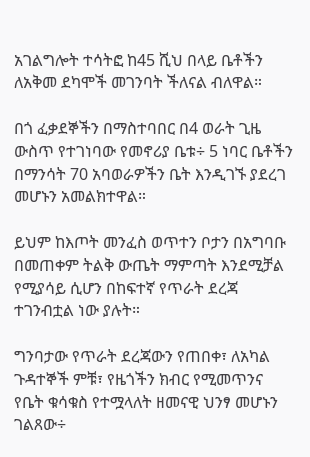አገልግሎት ተሳትፎ ከ45 ሺህ በላይ ቤቶችን ለአቅመ ደካሞች መገንባት ችለናል ብለዋል።

በጎ ፈቃደኞችን በማስተባበር በ4 ወራት ጊዜ ውስጥ የተገነባው የመኖሪያ ቤቱ÷ 5 ነባር ቤቶችን በማንሳት 70 አባወራዎችን ቤት እንዲገኙ ያደረገ መሆኑን አመልክተዋል።

ይህም ከእጦት መንፈስ ወጥተን ቦታን በአግባቡ በመጠቀም ትልቅ ውጤት ማምጣት እንደሚቻል የሚያሳይ ሲሆን በከፍተኛ የጥራት ደረጃ ተገንብቷል ነው ያሉት።

ግንባታው የጥራት ደረጃውን የጠበቀ፣ ለአካል ጉዳተኞች ምቹ፣ የዜጎችን ክብር የሚመጥንና የቤት ቁሳቁስ የተሟላለት ዘመናዊ ህንፃ መሆኑን ገልጸው÷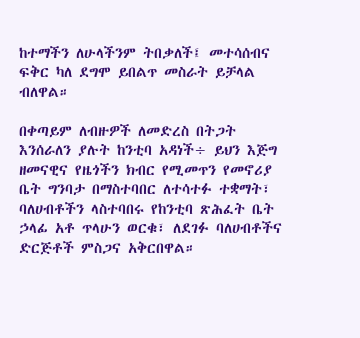ከተማችን ለሁላችንም ትበቃለች፤ መተሳሰብና ፍቅር ካለ ደግሞ ይበልጥ መስራት ይቻላል ብለዋል።

በቀጣይም ለብዙዎች ለመድረስ በትጋት እንሰራለን ያሉት ከንቲባ አዳነች÷ ይህን እጅግ ዘመናዊና የዜጎችን ክብር የሚመጥን የመኖሪያ ቤት ግንባታ በማስተባበር ለተሳተፉ ተቋማት፣ ባለሀብቶችን ላስተባበሩ የከንቲባ ጽሕፈት ቤት ኃላፊ አቶ ጥላሁን ወርቁ፣ ለደገፉ ባለሀብቶችና ድርጅቶች ምስጋና አቅርበዋል።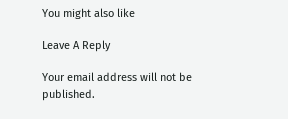You might also like

Leave A Reply

Your email address will not be published.